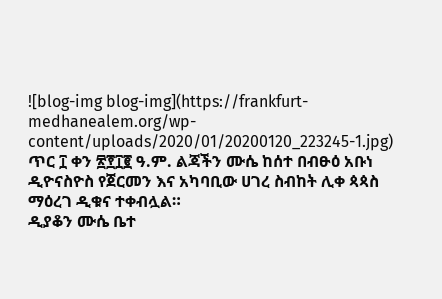![blog-img blog-img](https://frankfurt-medhanealem.org/wp-content/uploads/2020/01/20200120_223245-1.jpg)
ጥር ፲ ቀን ፳፻፲፪ ዓ.ም. ልጃችን ሙሴ ከሰተ በብፁዕ አቡነ ዲዮናስዮስ የጀርመን እና አካባቢው ሀገረ ስብከት ሊቀ ጳጳስ ማዕረገ ዲቁና ተቀብሏል።
ዲያቆን ሙሴ ቤተ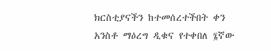ክርስቲያናችን ከተመሰረተችበት ቀን አንስቶ ማዕረግ ዲቁና የተቀበለ ፮ኛው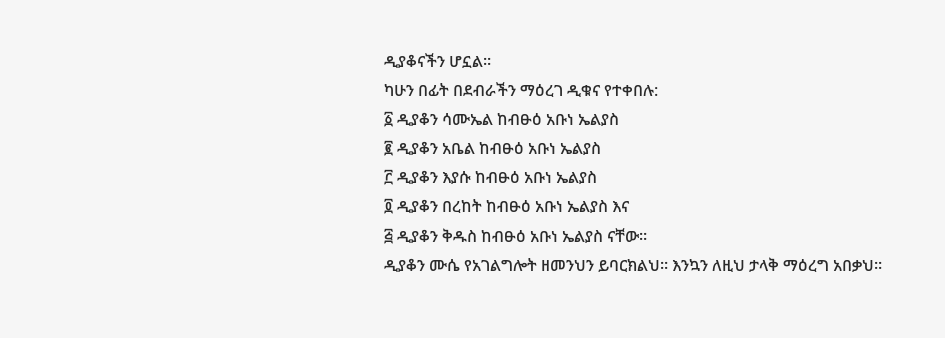ዲያቆናችን ሆኗል።
ካሁን በፊት በደብራችን ማዕረገ ዲቁና የተቀበሉ:
፩ ዲያቆን ሳሙኤል ከብፁዕ አቡነ ኤልያስ
፪ ዲያቆን አቤል ከብፁዕ አቡነ ኤልያስ
፫ ዲያቆን እያሱ ከብፁዕ አቡነ ኤልያስ
፬ ዲያቆን በረከት ከብፁዕ አቡነ ኤልያስ እና
፭ ዲያቆን ቅዱስ ከብፁዕ አቡነ ኤልያስ ናቸው።
ዲያቆን ሙሴ የአገልግሎት ዘመንህን ይባርክልህ። እንኳን ለዚህ ታላቅ ማዕረግ አበቃህ።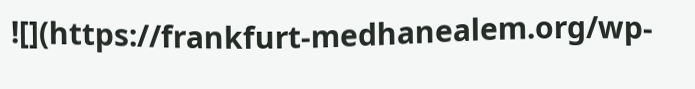![](https://frankfurt-medhanealem.org/wp-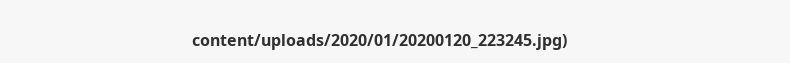content/uploads/2020/01/20200120_223245.jpg)